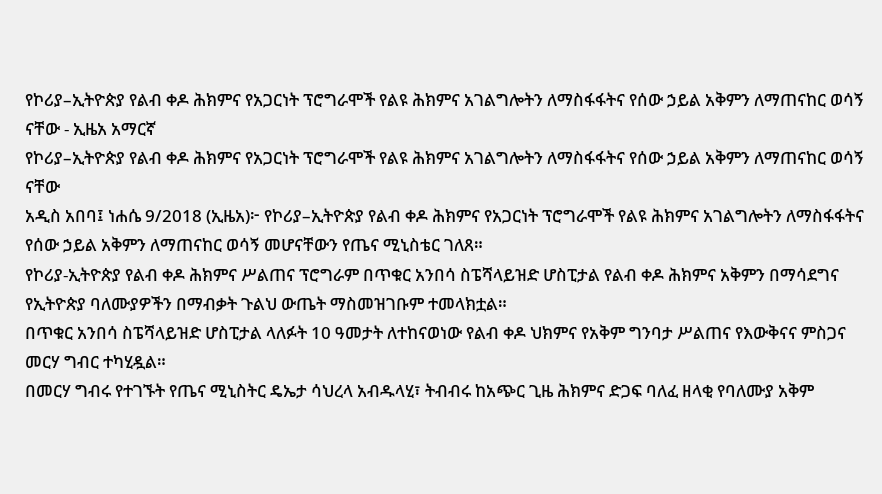የኮሪያ–ኢትዮጵያ የልብ ቀዶ ሕክምና የአጋርነት ፕሮግራሞች የልዩ ሕክምና አገልግሎትን ለማስፋፋትና የሰው ኃይል አቅምን ለማጠናከር ወሳኝ ናቸው - ኢዜአ አማርኛ
የኮሪያ–ኢትዮጵያ የልብ ቀዶ ሕክምና የአጋርነት ፕሮግራሞች የልዩ ሕክምና አገልግሎትን ለማስፋፋትና የሰው ኃይል አቅምን ለማጠናከር ወሳኝ ናቸው
አዲስ አበባ፤ ነሐሴ 9/2018 (ኢዜአ)፦ የኮሪያ–ኢትዮጵያ የልብ ቀዶ ሕክምና የአጋርነት ፕሮግራሞች የልዩ ሕክምና አገልግሎትን ለማስፋፋትና የሰው ኃይል አቅምን ለማጠናከር ወሳኝ መሆናቸውን የጤና ሚኒስቴር ገለጸ።
የኮሪያ-ኢትዮጵያ የልብ ቀዶ ሕክምና ሥልጠና ፕሮግራም በጥቁር አንበሳ ስፔሻላይዝድ ሆስፒታል የልብ ቀዶ ሕክምና አቅምን በማሳደግና የኢትዮጵያ ባለሙያዎችን በማብቃት ጉልህ ውጤት ማስመዝገቡም ተመላክቷል።
በጥቁር አንበሳ ስፔሻላይዝድ ሆስፒታል ላለፉት 10 ዓመታት ለተከናወነው የልብ ቀዶ ህክምና የአቅም ግንባታ ሥልጠና የእውቅናና ምስጋና መርሃ ግብር ተካሂዷል።
በመርሃ ግብሩ የተገኙት የጤና ሚኒስትር ዴኤታ ሳህረላ አብዱላሂ፣ ትብብሩ ከአጭር ጊዜ ሕክምና ድጋፍ ባለፈ ዘላቂ የባለሙያ አቅም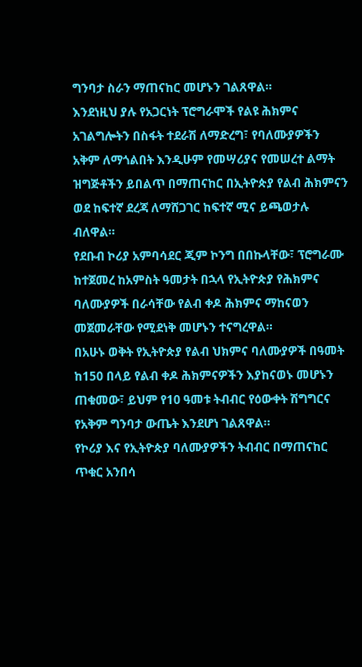ግንባታ ስራን ማጠናከር መሆኑን ገልጸዋል።
እንደነዚህ ያሉ የአጋርነት ፕሮግራሞች የልዩ ሕክምና አገልግሎትን በስፋት ተደራሽ ለማድረግ፣ የባለሙያዎችን አቅም ለማጎልበት እንዲሁም የመሣሪያና የመሠረተ ልማት ዝግጅቶችን ይበልጥ በማጠናከር በኢትዮጵያ የልብ ሕክምናን ወደ ከፍተኛ ደረጃ ለማሸጋገር ከፍተኛ ሚና ይጫወታሉ ብለዋል።
የደቡብ ኮሪያ አምባሳደር ጂም ኮንግ በበኩላቸው፣ ፕሮግራሙ ከተጀመረ ከአምስት ዓመታት በኋላ የኢትዮጵያ የሕክምና ባለሙያዎች በራሳቸው የልብ ቀዶ ሕክምና ማከናወን መጀመራቸው የሚደነቅ መሆኑን ተናግረዋል።
በአሁኑ ወቅት የኢትዮጵያ የልብ ህክምና ባለሙያዎች በዓመት ከ150 በላይ የልብ ቀዶ ሕክምናዎችን እያከናወኑ መሆኑን ጠቁመው፣ ይህም የ10 ዓመቱ ትብብር የዕውቀት ሽግግርና የአቅም ግንባታ ውጤት እንደሆነ ገልጸዋል።
የኮሪያ እና የኢትዮጵያ ባለሙያዎችን ትብብር በማጠናከር ጥቁር አንበሳ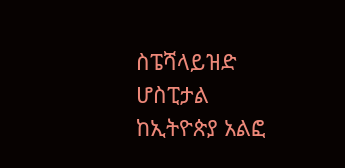ስፔሻላይዝድ ሆስፒታል ከኢትዮጵያ አልፎ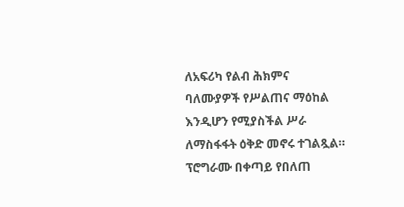ለአፍሪካ የልብ ሕክምና ባለሙያዎች የሥልጠና ማዕከል እንዲሆን የሚያስችል ሥራ ለማስፋፋት ዕቅድ መኖሩ ተገልጿል።
ፕሮግራሙ በቀጣይ የበለጠ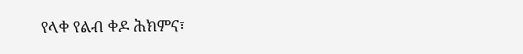የላቀ የልብ ቀዶ ሕክምና፣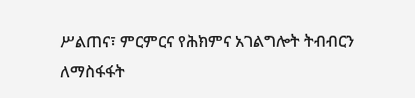ሥልጠና፣ ምርምርና የሕክምና አገልግሎት ትብብርን ለማስፋፋት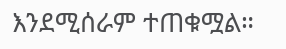እንደሚሰራም ተጠቁሟል።